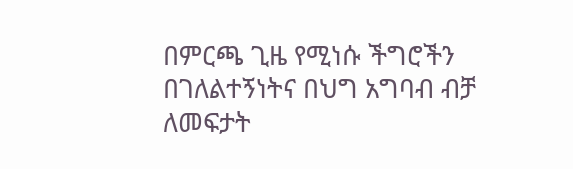በምርጫ ጊዜ የሚነሱ ችግሮችን በገለልተኝነትና በህግ አግባብ ብቻ ለመፍታት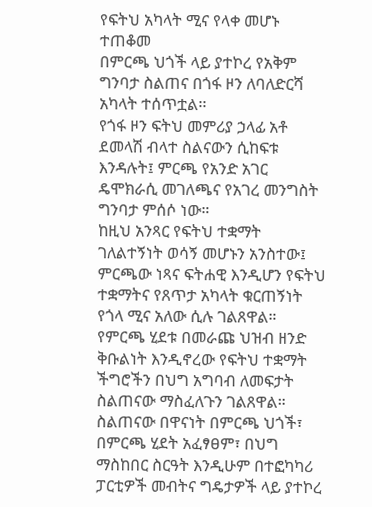የፍትህ አካላት ሚና የላቀ መሆኑ ተጠቆመ
በምርጫ ህጎች ላይ ያተኮረ የአቅም ግንባታ ስልጠና በጎፋ ዞን ለባለድርሻ አካላት ተሰጥቷል፡፡
የጎፋ ዞን ፍትህ መምሪያ ኃላፊ አቶ ደመላሽ ብላተ ስልናውን ሲከፍቱ እንዳሉት፤ ምርጫ የአንድ አገር ዴሞክራሲ መገለጫና የአገረ መንግስት ግንባታ ምሰሶ ነው።
ከዚህ አንጻር የፍትህ ተቋማት ገለልተኝነት ወሳኝ መሆኑን አንስተው፤ ምርጫው ነጻና ፍትሐዊ እንዲሆን የፍትህ ተቋማትና የጸጥታ አካላት ቁርጠኝነት የጎላ ሚና አለው ሲሉ ገልጸዋል።
የምርጫ ሂደቱ በመራጩ ህዝብ ዘንድ ቅቡልነት እንዲኖረው የፍትህ ተቋማት ችግሮችን በህግ አግባብ ለመፍታት ስልጠናው ማስፈለጉን ገልጸዋል።
ስልጠናው በዋናነት በምርጫ ህጎች፣ በምርጫ ሂደት አፈፃፀም፣ በህግ ማስከበር ስርዓት እንዲሁም በተፎካካሪ ፓርቲዎች መብትና ግዴታዎች ላይ ያተኮረ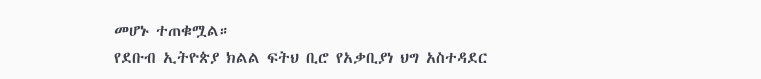መሆኑ ተጠቁሟል።
የደቡብ ኢትዮጵያ ክልል ፍትህ ቢሮ የአቃቢያነ ህግ አስተዳደር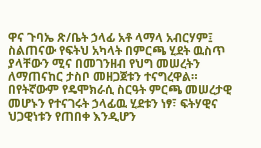ዋና ጉባኤ ጽ/ቤት ኃላፊ አቶ ላማላ አብርሃም፤ ስልጠናው የፍትህ አካላት በምርጫ ሂደት ዉስጥ ያላቸውን ሚና በመገንዘብ የህግ መሠረትን ለማጠናከር ታስቦ መዘጋጀቱን ተናግረዋል።
በየትኛውም የዴሞክራሲ ስርዓት ምርጫ መሠረታዊ መሆኑን የተናገሩት ኃላፊዉ ሂደቱን ነፃ፣ ፍትሃዊና ህጋዊነቱን የጠበቀ እንዲሆን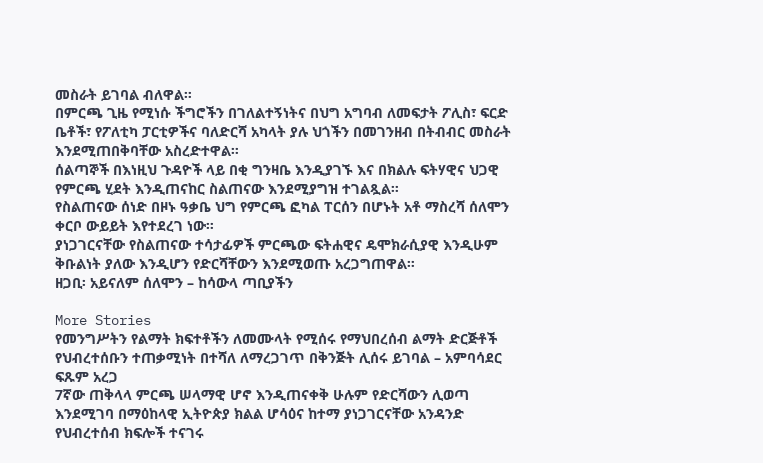መስራት ይገባል ብለዋል።
በምርጫ ጊዜ የሚነሱ ችግሮችን በገለልተኝነትና በህግ አግባብ ለመፍታት ፖሊስ፣ ፍርድ ቤቶች፣ የፖለቲካ ፓርቲዎችና ባለድርሻ አካላት ያሉ ህጎችን በመገንዘብ በትብብር መስራት እንደሚጠበቅባቸው አስረድተዋል።
ሰልጣኞች በእነዚህ ጉዳዮች ላይ በቂ ግንዛቤ እንዲያገኙ እና በክልሉ ፍትሃዊና ህጋዊ የምርጫ ሂደት እንዲጠናከር ስልጠናው እንደሚያግዝ ተገልጿል።
የስልጠናው ሰነድ በዞኑ ዓቃቤ ህግ የምርጫ ፎካል ፐርሰን በሆኑት አቶ ማስረሻ ሰለሞን ቀርቦ ውይይት እየተደረገ ነው።
ያነጋገርናቸው የስልጠናው ተሳታፊዎች ምርጫው ፍትሐዊና ዴሞክራሲያዊ እንዲሁም ቅቡልነት ያለው እንዲሆን የድርሻቸውን እንደሚወጡ አረጋግጠዋል።
ዘጋቢ፡ አይናለም ሰለሞን – ከሳውላ ጣቢያችን

More Stories
የመንግሥትን የልማት ክፍተቶችን ለመሙላት የሚሰሩ የማህበረሰብ ልማት ድርጅቶች የህብረተሰቡን ተጠቃሚነት በተሻለ ለማረጋገጥ በቅንጅት ሊሰሩ ይገባል – አምባሳደር ፍጹም አረጋ
7ኛው ጠቅላላ ምርጫ ሠላማዊ ሆኖ እንዲጠናቀቅ ሁሉም የድርሻውን ሊወጣ እንደሚገባ በማዕከላዊ ኢትዮጵያ ክልል ሆሳዕና ከተማ ያነጋገርናቸው አንዳንድ የህብረተሰብ ክፍሎች ተናገሩ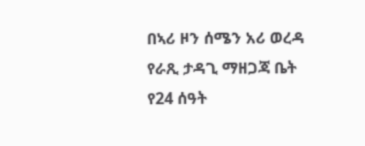በኣሪ ዞን ሰሜን አሪ ወረዳ የራጺ ታዳጊ ማዘጋጃ ቤት የ24 ሰዓት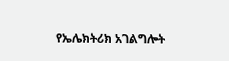የኤሌክትሪክ አገልግሎት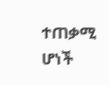ተጠቃሚ ሆነች